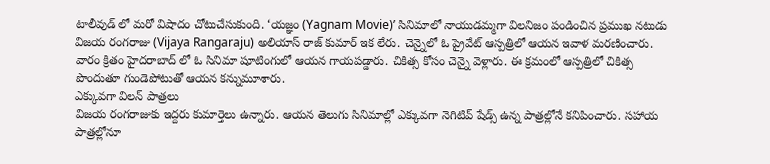టాలీవుడ్ లో మరో విషాదం చోటుచేసుకుంది. ‘యజ్ఞం (Yagnam Movie)’ సినిమాలో నాయుడమ్మగా విలనిజం పండించిన ప్రముఖ నటుడు విజయ రంగరాజు (Vijaya Rangaraju) అలియాస్ రాజ్ కుమార్ ఇక లేరు. చెన్నైలో ఓ ప్రైవేట్ ఆస్పత్రిలో ఆయన ఇవాళ మరణించారు. వారం క్రితం హైదరాబాద్ లో ఓ సినిమా షూటింగులో ఆయన గాయపడ్డారు. చికిత్స కోసం చెన్నై వెళ్లారు. ఈ క్రమంలో ఆస్పత్రిలో చికిత్స పొందుతూ గుండెపోటుతో ఆయన కన్నుమూశారు.
ఎక్కువగా విలన్ పాత్రలు
విజయ రంగరాజుకు ఇద్దరు కుమార్తెలు ఉన్నారు. ఆయన తెలుగు సినిమాల్లో ఎక్కువగా నెగిటివ్ షేడ్స్ ఉన్న పాత్రల్లోనే కనిపించారు. సహాయ పాత్రల్లోనూ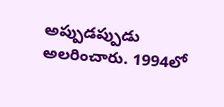అప్పుడప్పుడు అలరించారు. 1994లో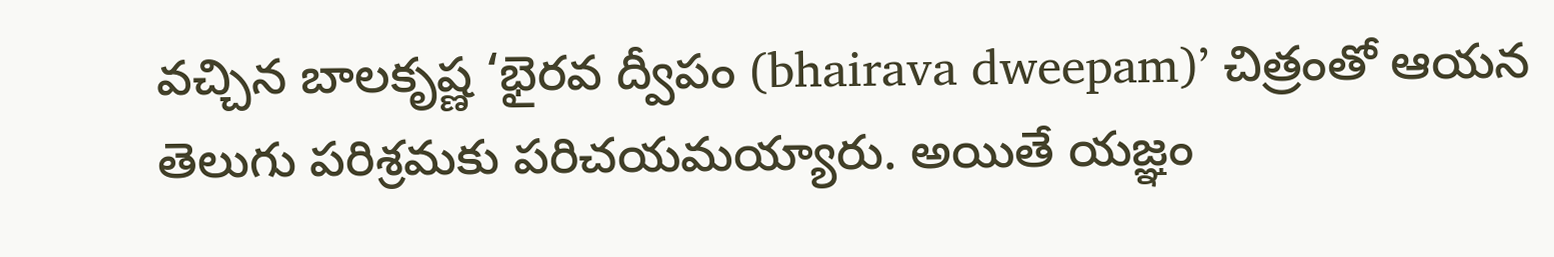వచ్చిన బాలకృష్ణ ‘భైరవ ద్వీపం (bhairava dweepam)’ చిత్రంతో ఆయన తెలుగు పరిశ్రమకు పరిచయమయ్యారు. అయితే యజ్ఞం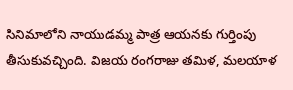సినిమాలోని నాయుడమ్మ పాత్ర ఆయనకు గుర్తింపు తీసుకువచ్చింది. విజయ రంగరాజు తమిళ, మలయాళ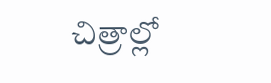చిత్రాల్లో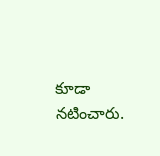కూడా నటించారు.